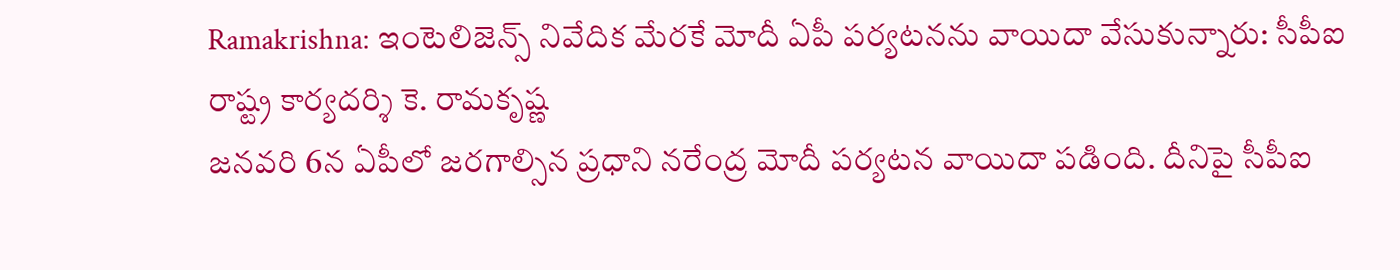Ramakrishna: ఇంటెలిజెన్స్ నివేదిక మేరకే మోదీ ఏపీ పర్యటనను వాయిదా వేసుకున్నారు: సీపీఐ రాష్ట్ర కార్యదర్శి కె. రామకృష్ణ
జనవరి 6న ఏపీలో జరగాల్సిన ప్రధాని నరేంద్ర మోదీ పర్యటన వాయిదా పడింది. దీనిపై సీపీఐ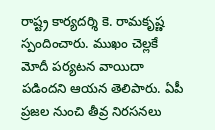రాష్ట్ర కార్యదర్శి కె. రామకృష్ణ స్పందించారు. ముఖం చెల్లకే మోదీ పర్యటన వాయిదా పడిందని ఆయన తెలిపారు. ఏపీ ప్రజల నుంచి తీవ్ర నిరసనలు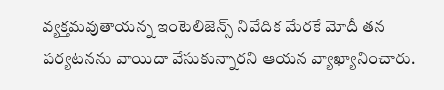వ్యక్తమవుతాయన్న ఇంటెలిజెన్స్ నివేదిక మేరకే మోదీ తన పర్యటనను వాయిదా వేసుకున్నారని ఆయన వ్యాఖ్యానించారు.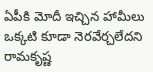ఏపీకి మోదీ ఇచ్చిన హామీలు ఒక్కటి కూడా నెరవేర్చలేదని రామకృష్ణ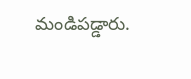మండిపడ్డారు.